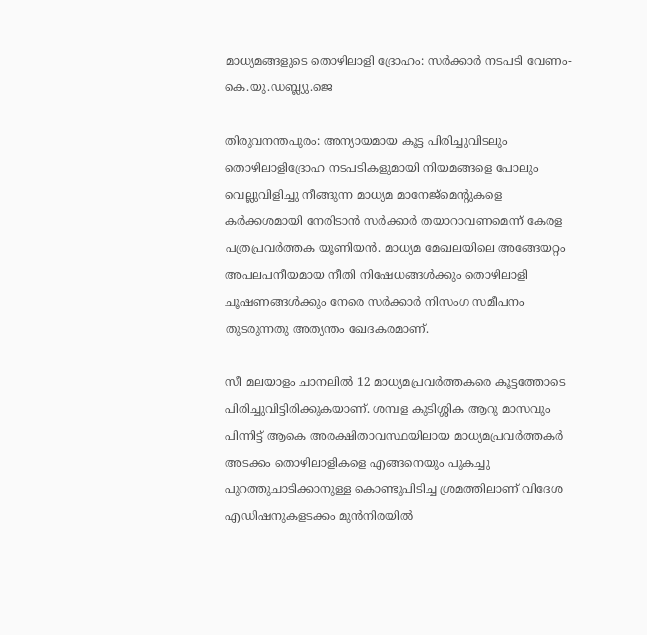മാധ്യമങ്ങളുടെ തൊഴിലാളി ദ്രോഹം: സർക്കാർ നടപടി വേണം-കെ.യു.ഡബ്ല്യു.ജെ

തിരുവനന്തപുരം: അന്യായമായ കൂട്ട പിരിച്ചുവിടലും തൊഴിലാളിദ്രോഹ നടപടികളുമായി നിയമങ്ങളെ പോലും വെല്ലുവിളിച്ചു നീങ്ങുന്ന മാധ്യമ മാനേജ്മെന്‍റുകളെ കർക്കശമായി നേരിടാൻ സർക്കാർ തയാറാവണമെന്ന് കേരള പത്രപ്രവർത്തക യൂണിയൻ. മാധ്യമ മേഖലയിലെ അങ്ങേയറ്റം അപലപനീയമായ നീതി നിഷേധങ്ങൾക്കും തൊഴിലാളി ചൂഷണങ്ങൾക്കും നേരെ സർക്കാർ നിസംഗ സമീപനം തുടരുന്നതു അത്യന്തം ഖേദകരമാണ്.

സീ മലയാളം ചാനലിൽ 12 മാധ്യമപ്രവർത്തകരെ കൂട്ടത്തോടെ പിരിച്ചുവിട്ടിരിക്കുകയാണ്. ശമ്പള കുടിശ്ശിക ആറു മാസവും പിന്നിട്ട് ആകെ അരക്ഷിതാവസ്ഥയിലായ മാധ്യമപ്രവർത്തകർ അടക്കം തൊഴിലാളികളെ എങ്ങനെയും പുകച്ചു പുറത്തുചാടിക്കാനുള്ള കൊണ്ടുപിടിച്ച ശ്രമത്തിലാണ് വിദേശ എഡിഷനുകളടക്കം മുൻനിരയിൽ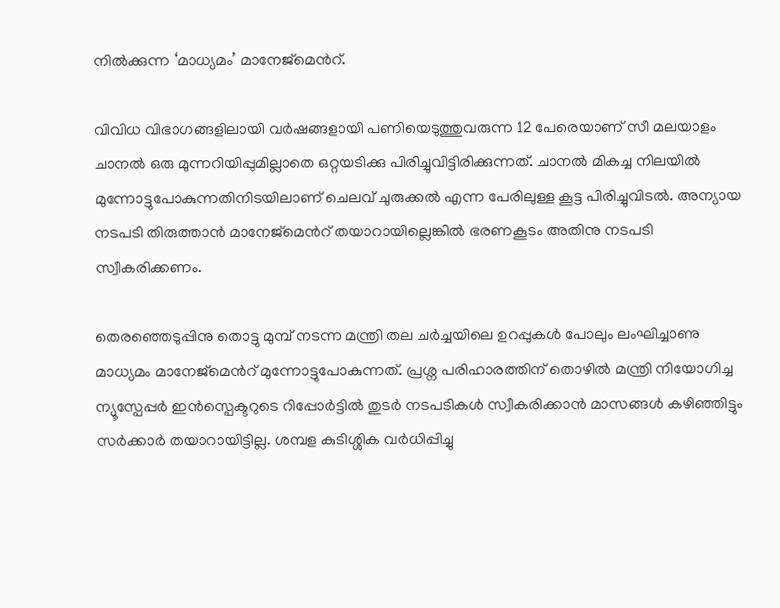നിൽക്കുന്ന ‘മാധ്യമം’ മാനേജ്മെന്‍റ്.

വിവിധ വിഭാഗങ്ങളിലായി വർഷങ്ങളായി പണിയെടുത്തുവരുന്ന 12 പേരെയാണ് സീ മലയാളം ചാനൽ ഒരു മുന്നറിയിപ്പുമില്ലാതെ ഒറ്റയടിക്കു പിരിച്ചുവിട്ടിരിക്കുന്നത്. ചാനൽ മികച്ച നിലയിൽ മുന്നോട്ടുപോകുന്നതിനിടയിലാണ് ചെലവ് ചുരുക്കൽ എന്ന പേരിലുള്ള കൂട്ട പിരിച്ചുവിടൽ. അന്യായ നടപടി തിരുത്താൻ മാനേജ്മെന്‍റ് തയാറായില്ലെങ്കിൽ ഭരണകൂടം അതിനു നടപടി സ്വീകരിക്കണം.

തെരഞ്ഞെടുപ്പിനു തൊട്ടു മുമ്പ് നടന്ന മന്ത്രി തല ചർച്ചയിലെ ഉറപ്പുകൾ പോലും ലംഘിച്ചാണു മാധ്യമം മാനേജ്മെന്‍റ് മുന്നോട്ടുപോകുന്നത്. പ്രശ്ന പരിഹാരത്തിന് തൊഴിൽ മന്ത്രി നിയോഗിച്ച ന്യൂസ്പേപ്പർ ഇൻസ്പെക്ടറുടെ റിപ്പോർട്ടിൽ തുടർ നടപടികൾ സ്വീകരിക്കാൻ മാസങ്ങൾ കഴിഞ്ഞിട്ടും സർക്കാർ തയാറായിട്ടില്ല. ശമ്പള കുടിശ്ശിക വർധിപ്പിച്ചു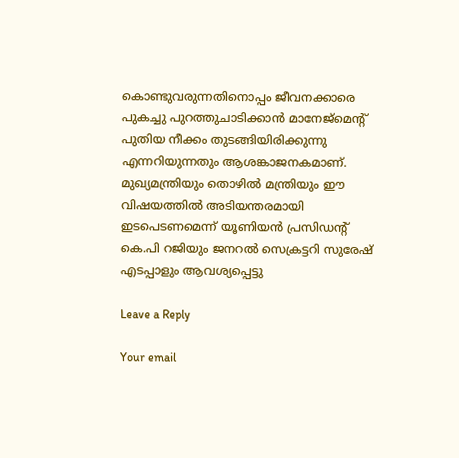കൊണ്ടുവരുന്നതിനൊപ്പം ജീവനക്കാരെ പുകച്ചു പുറത്തുചാടിക്കാൻ മാനേജ്മെന്‍റ് പുതിയ നീക്കം തുടങ്ങിയിരിക്കുന്നു എന്നറിയുന്നതും ആശങ്കാജനകമാണ്. മുഖ്യമന്ത്രിയും തൊഴിൽ മന്ത്രിയും ഈ വിഷയത്തിൽ അടിയന്തരമായി ഇടപെടണമെന്ന് യൂണിയൻ പ്രസിഡന്‍റ് കെ.പി റജിയും ജനറൽ സെക്രട്ടറി സുരേഷ് എടപ്പാളും ആവശ്യപ്പെട്ടു

Leave a Reply

Your email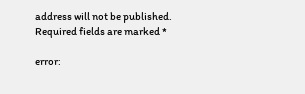address will not be published. Required fields are marked *

error: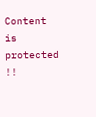Content is protected !!